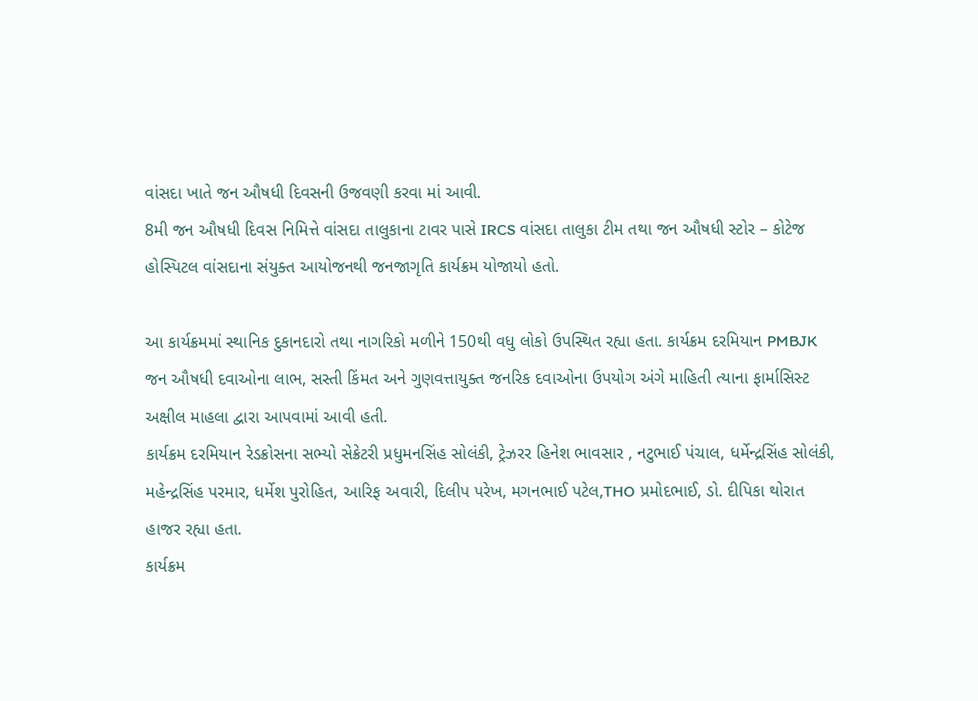વાંસદા ખાતે જન ઔષધી દિવસની ઉજવણી કરવા માં આવી.
8મી જન ઔષધી દિવસ નિમિત્તે વાંસદા તાલુકાના ટાવર પાસે IRCS વાંસદા તાલુકા ટીમ તથા જન ઔષધી સ્ટોર – કોટેજ હોસ્પિટલ વાંસદાના સંયુક્ત આયોજનથી જનજાગૃતિ કાર્યક્રમ યોજાયો હતો.

આ કાર્યક્રમમાં સ્થાનિક દુકાનદારો તથા નાગરિકો મળીને 150થી વધુ લોકો ઉપસ્થિત રહ્યા હતા. કાર્યક્રમ દરમિયાન PMBJK જન ઔષધી દવાઓના લાભ, સસ્તી કિંમત અને ગુણવત્તાયુક્ત જનરિક દવાઓના ઉપયોગ અંગે માહિતી ત્યાના ફાર્માસિસ્ટ અક્ષીલ માહલા દ્વારા આપવામાં આવી હતી.
કાર્યક્રમ દરમિયાન રેડક્રોસના સભ્યો સેક્રેટરી પ્રધુમનસિંહ સોલંકી, ટ્રેઝરર હિનેશ ભાવસાર , નટુભાઈ પંચાલ, ધર્મેન્દ્રસિંહ સોલંકી, મહેન્દ્રસિંહ પરમાર, ધર્મેશ પુરોહિત, આરિફ અવારી, દિલીપ પરેખ, મગનભાઈ પટેલ,THO પ્રમોદભાઈ, ડો. દીપિકા થોરાત હાજર રહ્યા હતા.
કાર્યક્રમ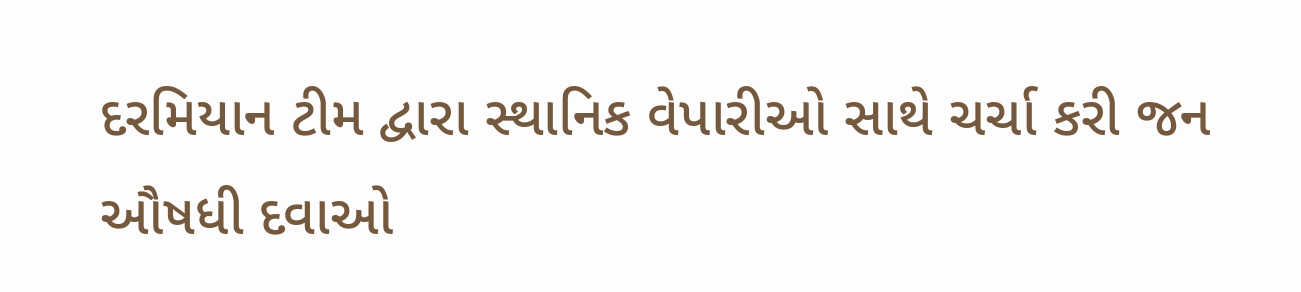દરમિયાન ટીમ દ્વારા સ્થાનિક વેપારીઓ સાથે ચર્ચા કરી જન ઔષધી દવાઓ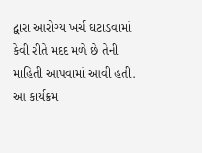દ્વારા આરોગ્ય ખર્ચ ઘટાડવામાં કેવી રીતે મદદ મળે છે તેની માહિતી આપવામાં આવી હતી.
આ કાર્યક્રમ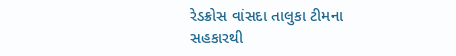રેડક્રોસ વાંસદા તાલુકા ટીમના સહકારથી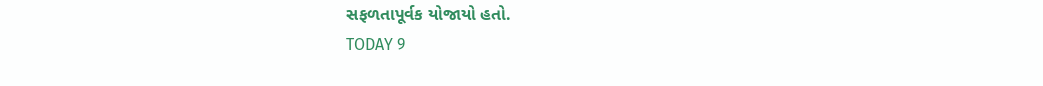સફળતાપૂર્વક યોજાયો હતો.
TODAY 9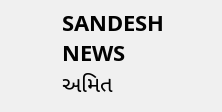SANDESH NEWS
અમિત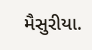મૈસુરીયા.